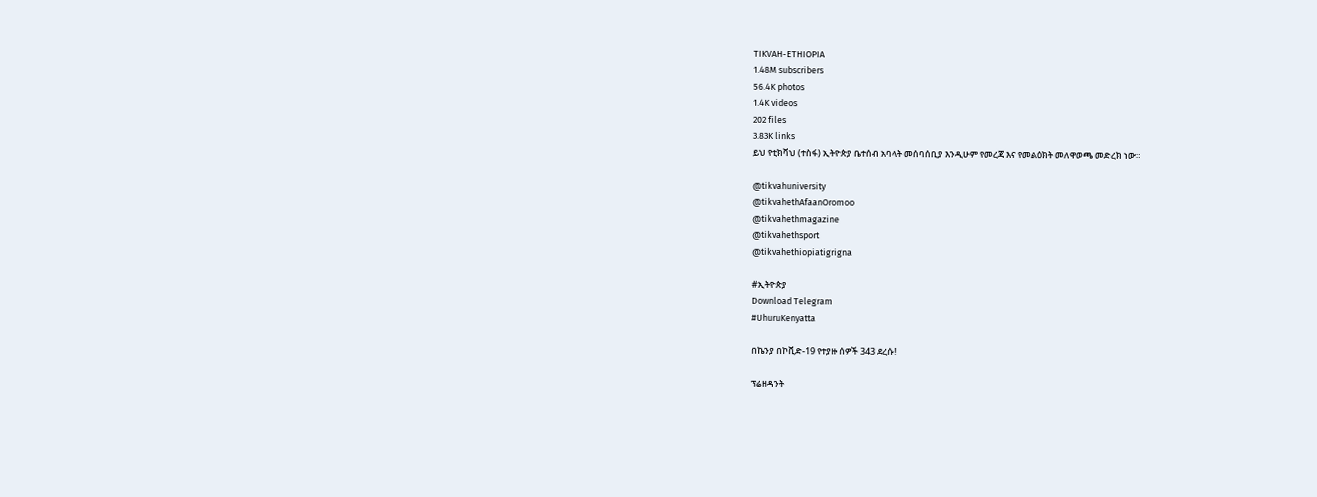TIKVAH-ETHIOPIA
1.48M subscribers
56.4K photos
1.4K videos
202 files
3.83K links
ይህ የቲክቫህ (ተስፋ) ኢትዮጵያ ቤተሰብ አባላት መሰባሰቢያ እንዲሁም የመረጃ እና የመልዕክት መለዋወጫ መድረክ ነው።

@tikvahuniversity
@tikvahethAfaanOromoo
@tikvahethmagazine
@tikvahethsport
@tikvahethiopiatigrigna

#ኢትዮጵያ
Download Telegram
#UhuruKenyatta

በኬንያ በኮቪድ-19 የተያዙ ሰዎች 343 ደረሱ!

ፕሬዘዳንት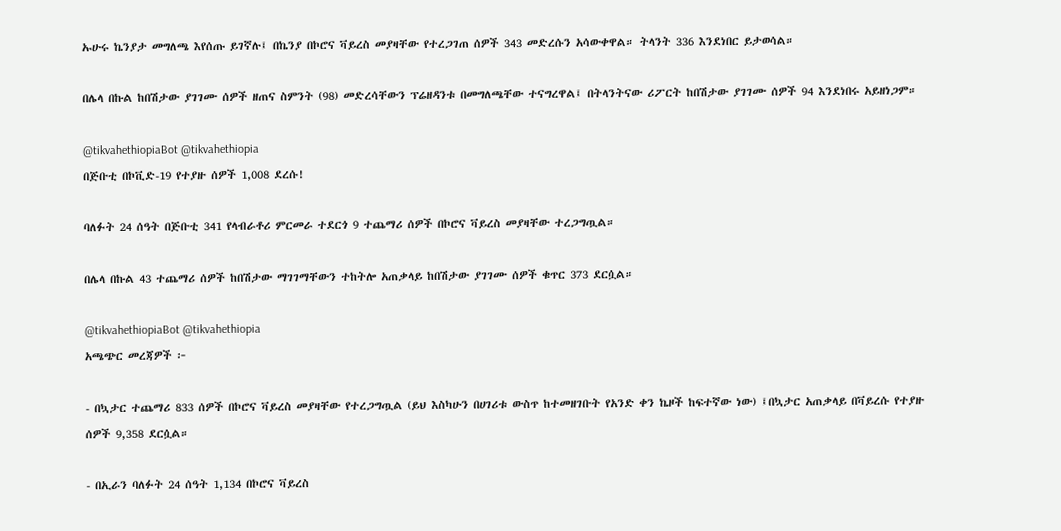ኡሁሩ ኬንያታ መግለጫ እየሰጡ ይገኛሉ፤ በኬንያ በኮሮና ቫይረስ መያዛቸው የተረጋገጠ ሰዎች 343 መድረሱን አሳውቀዋል። ትላንት 336 እንደነበር ይታወሳል።

በሌላ በኩል ከበሽታው ያገገሙ ሰዎች ዘጠና ስምንት (98) መድረሳቸውን ፕሬዘዳንቱ በመግለጫቸው ተናግረዋል፤ በትላንትናው ሪፖርት ከበሽታው ያገገሙ ሰዎች 94 እንደነበሩ አይዘነጋም።

@tikvahethiopiaBot @tikvahethiopia
በጅቡቲ በኮቪድ-19 የተያዙ ሰዎች 1,008 ደረሱ!

ባለፉት 24 ሰዓት በጅቡቲ 341 የላብራቶሪ ምርመራ ተደርጎ 9 ተጨማሪ ሰዎች በኮሮና ቫይረስ መያዛቸው ተረጋግጧል።

በሌላ በኩል 43 ተጨማሪ ሰዎች ከበሽታው ማገገማቸውን ተከትሎ አጠቃላይ ከበሽታው ያገገሙ ሰዎች ቁጥር 373 ደርሷል።

@tikvahethiopiaBot @tikvahethiopia
አጫጭር መረጃዎች ፦

- በኳታር ተጨማሪ 833 ሰዎች በኮሮና ቫይረስ መያዛቸው የተረጋግጧል (ይህ እስካሁን በሀገሪቱ ውስጥ ከተመዘገቡት የአንድ ቀን ኬዞች ከፍተኛው ነው) ፤በኳታር አጠቃላይ በቫይረሱ የተያዙ ሰዎች 9,358 ደርሷል።

- በኢራን ባለፉት 24 ሰዓት 1,134 በኮሮና ቫይረስ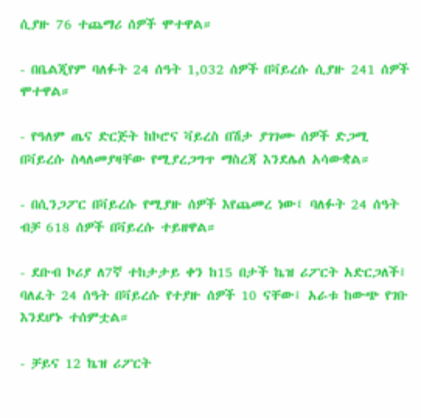ሲያዙ 76 ተጨማሪ ሰዎች ሞተዋል።

- በቤልጂየም ባለፉት 24 ሰዓት 1,032 ሰዎች በቫይረሱ ሲያዙ 241 ሰዎች ሞተዋል።

- የዓለም ጤና ድርጅት ከኮሮና ቫይረስ በሽታ ያገገሙ ሰዎች ድጋሚ በቫይረሱ ስላለመያዛቸው የሚያረጋግጥ ማስረጃ እንደሌለ አሳውቋል።

- በሲንጋፖር በቫይረሱ የሚያዙ ሰዎች እየጨመረ ነው፤ ባለፉት 24 ሰዓት ብቻ 618 ሰዎች በቫይረሱ ተይዘዋል።

- ደቡብ ኮሪያ ለ7ኛ ተከታታይ ቀን ከ15 በታች ኬዝ ሪፖርት አድርጋለች፤ ባለፈት 24 ሰዓት በቫይረሱ የተያዙ ሰዎች 10 ናቸው፤ አራቱ ከውጭ የገቡ እንደሆኑ ተሰምቷል።

- ቻይና 12 ኬዝ ሪፖርት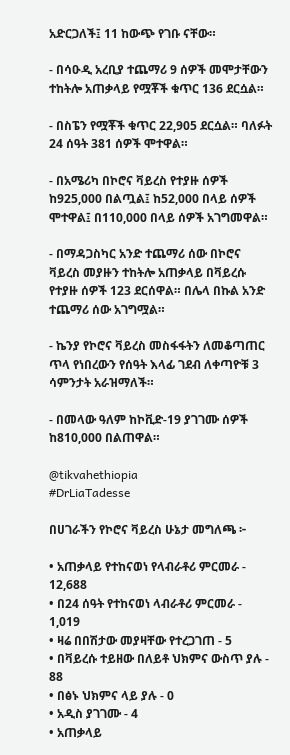አድርጋለች፤ 11 ከውጭ የገቡ ናቸው።

- በሳዑዲ አረቢያ ተጨማሪ 9 ሰዎች መሞታቸውን ተከትሎ አጠቃላይ የሟቾች ቁጥር 136 ደርሷል።

- በስፔን የሟቾች ቁጥር 22,905 ደርሷል። ባለፉት 24 ሰዓት 381 ሰዎች ሞተዋል።

- በአሜሪካ በኮሮና ቫይረስ የተያዙ ሰዎች ከ925,000 በልጧል፤ ከ52,000 በላይ ሰዎች ሞተዋል፤ በ110,000 በላይ ሰዎች አገግመዋል።

- በማዳጋስካር አንድ ተጨማሪ ሰው በኮሮና ቫይረስ መያዙን ተከትሎ አጠቃላይ በቫይረሱ የተያዙ ሰዎች 123 ደርሰዋል። በሌላ በኩል አንድ ተጨማሪ ሰው አገግሟል።

- ኬንያ የኮሮና ቫይረስ መስፋፋትን ለመቆጣጠር ጥላ የነበረውን የሰዓት እላፊ ገደብ ለቀጣዮቹ 3 ሳምንታት አራዝማለች።

- በመላው ዓለም ከኮቪድ-19 ያገገሙ ሰዎች ከ810,000 በልጠዋል።

@tikvahethiopia
#DrLiaTadesse

በሀገራችን የኮሮና ቫይረስ ሁኔታ መግለጫ ፦

• አጠቃላይ የተከናወነ የላብራቶሪ ምርመራ - 12,688
• በ24 ሰዓት የተከናወነ ላብራቶሪ ምርመራ - 1,019
• ዛሬ በበሽታው መያዛቸው የተረጋገጠ - 5
• በቫይረሱ ተይዘው በለይቶ ህክምና ውስጥ ያሉ - 88
• በፅኑ ህክምና ላይ ያሉ - 0
• አዲስ ያገገሙ - 4
• አጠቃላይ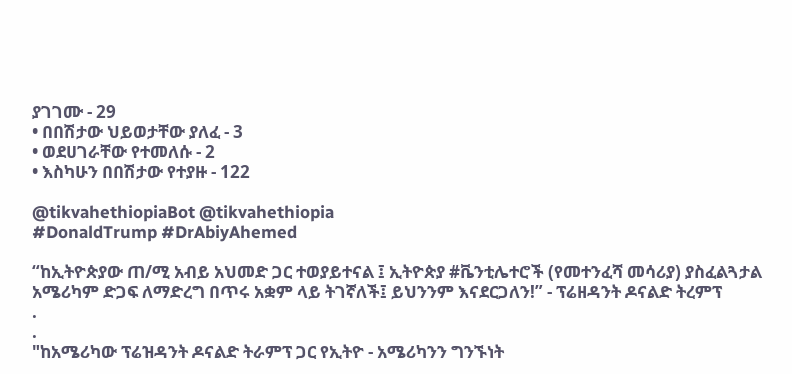ያገገሙ - 29
• በበሽታው ህይወታቸው ያለፈ - 3
• ወደሀገራቸው የተመለሱ - 2
• እስካሁን በበሽታው የተያዙ - 122

@tikvahethiopiaBot @tikvahethiopia
#DonaldTrump #DrAbiyAhemed

“ከኢትዮጵያው ጠ/ሚ አብይ አህመድ ጋር ተወያይተናል ፤ ኢትዮጵያ #ቬንቲሌተሮች (የመተንፈሻ መሳሪያ) ያስፈልጓታል አሜሪካም ድጋፍ ለማድረግ በጥሩ አቋም ላይ ትገኛለች፤ ይህንንም እናደርጋለን!” - ፕሬዘዳንት ዶናልድ ትረምፕ
.
.
"ከአሜሪካው ፕሬዝዳንት ዶናልድ ትራምፕ ጋር የኢትዮ - አሜሪካንን ግንኙነት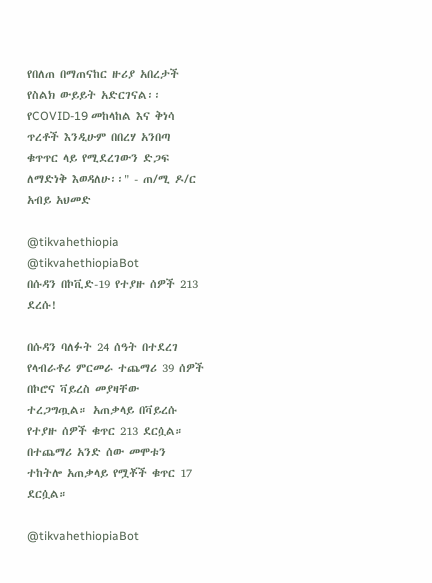የበለጠ በማጠናከር ዙሪያ አበረታች የስልክ ውይይት አድርገናል፡፡ የCOVID-19 መከላከል እና ቅነሳ ጥረቶች እንዲሁም በበረሃ አንበጣ ቁጥጥር ላይ የሚደረገውን ድጋፍ ለማድነቅ እወዳለሁ፡፡" - ጠ/ሚ ዶ/ር አብይ አህመድ

@tikvahethiopia @tikvahethiopiaBot
በሱዳን በኮቪድ-19 የተያዙ ሰዎች 213 ደረሱ!

በሱዳን ባለፉት 24 ሰዓት በተደረገ የላብራቶሪ ምርመራ ተጨማሪ 39 ሰዎች በኮሮና ቫይረስ መያዛቸው ተረጋግጧል። አጠቃላይ በቫይረሱ የተያዙ ሰዎች ቁጥር 213 ደርሷል። በተጨማሪ አንድ ሰው መሞቱን ተከትሎ አጠቃላይ የሟቾች ቁጥር 17 ደርሷል።

@tikvahethiopiaBot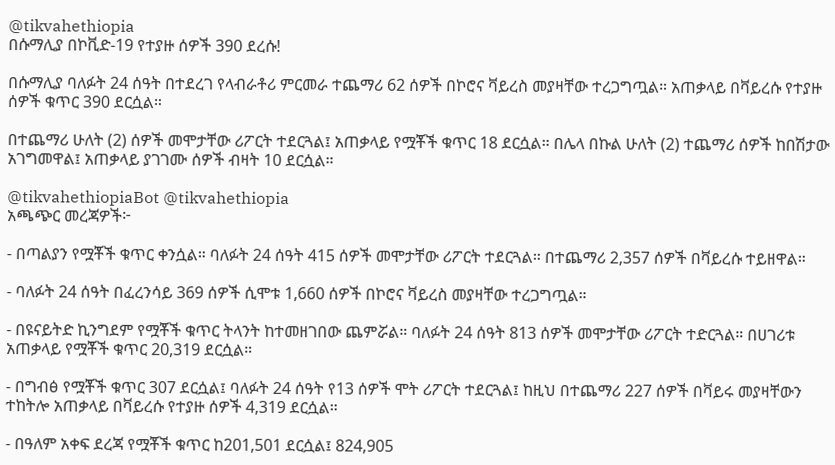@tikvahethiopia
በሱማሊያ በኮቪድ-19 የተያዙ ሰዎች 390 ደረሱ!

በሱማሊያ ባለፉት 24 ሰዓት በተደረገ የላብራቶሪ ምርመራ ተጨማሪ 62 ሰዎች በኮሮና ቫይረስ መያዛቸው ተረጋግጧል። አጠቃላይ በቫይረሱ የተያዙ ሰዎች ቁጥር 390 ደርሷል።

በተጨማሪ ሁለት (2) ሰዎች መሞታቸው ሪፖርት ተደርጓል፤ አጠቃላይ የሟቾች ቁጥር 18 ደርሷል። በሌላ በኩል ሁለት (2) ተጨማሪ ሰዎች ከበሽታው አገግመዋል፤ አጠቃላይ ያገገሙ ሰዎች ብዛት 10 ደርሷል።

@tikvahethiopiaBot @tikvahethiopia
አጫጭር መረጃዎች፦

- በጣልያን የሟቾች ቁጥር ቀንሷል። ባለፉት 24 ሰዓት 415 ሰዎች መሞታቸው ሪፖርት ተደርጓል። በተጨማሪ 2,357 ሰዎች በቫይረሱ ተይዘዋል።

- ባለፉት 24 ሰዓት በፈረንሳይ 369 ሰዎች ሲሞቱ 1,660 ሰዎች በኮሮና ቫይረስ መያዛቸው ተረጋግጧል።

- በዩናይትድ ኪንግደም የሟቾች ቁጥር ትላንት ከተመዘገበው ጨምሯል። ባለፉት 24 ሰዓት 813 ሰዎች መሞታቸው ሪፖርት ተድርጓል። በሀገሪቱ አጠቃላይ የሟቾች ቁጥር 20,319 ደርሷል።

- በግብፅ የሟቾች ቁጥር 307 ደርሷል፤ ባለፉት 24 ሰዓት የ13 ሰዎች ሞት ሪፖርት ተደርጓል፤ ከዚህ በተጨማሪ 227 ሰዎች በቫይሩ መያዛቸውን ተከትሎ አጠቃላይ በቫይረሱ የተያዙ ሰዎች 4,319 ደርሷል።

- በዓለም አቀፍ ደረጃ የሟቾች ቁጥር ከ201,501 ደርሷል፤ 824,905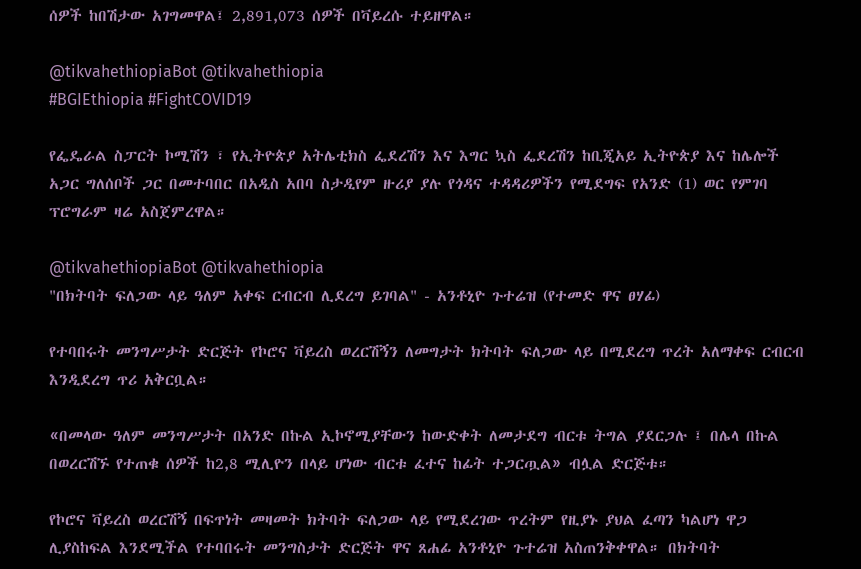ሰዎች ከበሽታው አገግመዋል፤ 2,891,073 ሰዎች በቫይረሱ ተይዘዋል።

@tikvahethiopiaBot @tikvahethiopia
#BGIEthiopia #FightCOVID19

የፌዴራል ስፓርት ኮሚሽን ፣ የኢትዮጵያ አትሌቲክስ ፌደረሽን እና እግር ኳስ ፌደረሽን ከቢጂአይ ኢትዮጵያ እና ከሌሎች አጋር ግለሰቦች ጋር በመተባበር በአዲስ አበባ ስታዲየም ዙሪያ ያሉ የጎዳና ተዳዳሪዎችን የሚደግፍ የአንድ (1) ወር የምገባ ፕሮግራም ዛሬ አስጀምረዋል።

@tikvahethiopiaBot @tikvahethiopia
"በክትባት ፍለጋው ላይ ዓለም አቀፍ ርብርብ ሊደረግ ይገባል" - አንቶኒዮ ጉተሬዝ (የተመድ ዋና ፀሃፊ)

የተባበሩት መንግሥታት ድርጅት የኮሮና ቫይረስ ወረርሽኝን ለመግታት ክትባት ፍለጋው ላይ በሚደረግ ጥረት አለማቀፍ ርብርብ እንዲደረግ ጥሪ አቅርቧል።

«በመላው ዓለም መንግሥታት በአንድ በኩል ኢኮኖሚያቸውን ከውድቀት ለመታደግ ብርቱ ትግል ያደርጋሉ ፤ በሌላ በኩል በወረርሽኙ የተጠቁ ሰዎች ከ2,8 ሚሊዮን በላይ ሆነው ብርቱ ፈተና ከፊት ተጋርጧል» ብሏል ድርጅቱ።

የኮሮና ቫይረስ ወረርሽኝ በፍጥነት መዛመት ክትባት ፍለጋው ላይ የሚደረገው ጥረትም የዚያኑ ያህል ፈጣን ካልሆነ ዋጋ ሊያስከፍል እንደሚችል የተባበሩት መንግስታት ድርጅት ዋና ጸሐፊ አንቶኒዮ ጉተሬዝ አስጠንቅቀዋል። በክትባት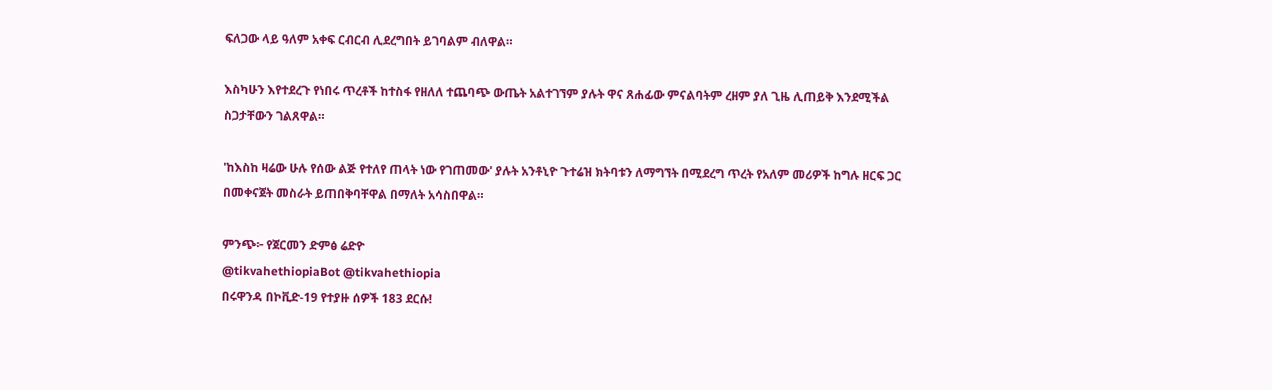ፍለጋው ላይ ዓለም አቀፍ ርብርብ ሊደረግበት ይገባልም ብለዋል።

እስካሁን እየተደረጉ የነበሩ ጥረቶች ከተስፋ የዘለለ ተጨባጭ ውጤት አልተገኘም ያሉት ዋና ጸሐፊው ምናልባትም ረዘም ያለ ጊዜ ሊጠይቅ እንደሚችል ስጋታቸውን ገልጸዋል።

'ከእስከ ዛሬው ሁሉ የሰው ልጅ የተለየ ጠላት ነው የገጠመው' ያሉት አንቶኒዮ ጉተሬዝ ክትባቱን ለማግኘት በሚደረግ ጥረት የአለም መሪዎች ከግሉ ዘርፍ ጋር በመቀናጀት መስራት ይጠበቅባቸዋል በማለት አሳስበዋል።

ምንጭ፦ የጀርመን ድምፅ ሬድዮ
@tikvahethiopiaBot @tikvahethiopia
በሩዋንዳ በኮቪድ-19 የተያዙ ሰዎች 183 ደርሱ!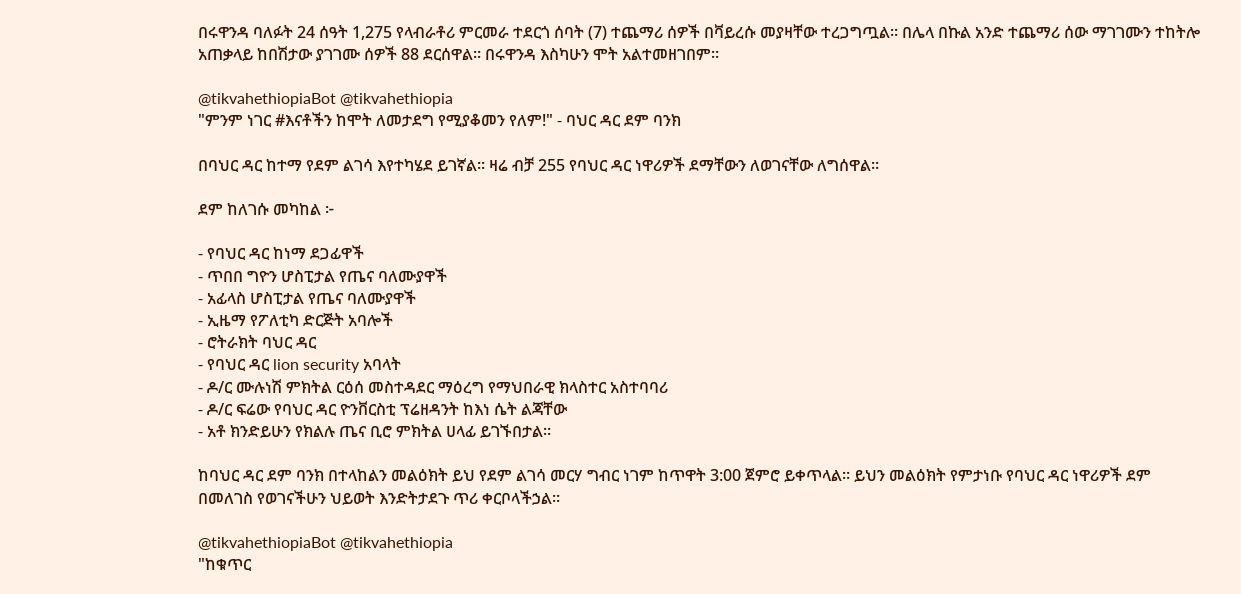በሩዋንዳ ባለፉት 24 ሰዓት 1,275 የላብራቶሪ ምርመራ ተደርጎ ሰባት (7) ተጨማሪ ሰዎች በቫይረሱ መያዛቸው ተረጋግጧል። በሌላ በኩል አንድ ተጨማሪ ሰው ማገገሙን ተከትሎ አጠቃላይ ከበሽታው ያገገሙ ሰዎች 88 ደርሰዋል። በሩዋንዳ እስካሁን ሞት አልተመዘገበም።

@tikvahethiopiaBot @tikvahethiopia
"ምንም ነገር #እናቶችን ከሞት ለመታደግ የሚያቆመን የለም!" - ባህር ዳር ደም ባንክ

በባህር ዳር ከተማ የደም ልገሳ እየተካሄደ ይገኛል። ዛሬ ብቻ 255 የባህር ዳር ነዋሪዎች ደማቸውን ለወገናቸው ለግሰዋል።

ደም ከለገሱ መካከል ፦

- የባህር ዳር ከነማ ደጋፊዋች
- ጥበበ ግዮን ሆስፒታል የጤና ባለሙያዋች
- አፊላስ ሆስፒታል የጤና ባለሙያዋች
- ኢዜማ የፖለቲካ ድርጅት አባሎች
- ሮትራክት ባህር ዳር
- የባህር ዳር lion security አባላት
- ዶ/ር ሙሉነሽ ምክትል ርዕሰ መስተዳደር ማዕረግ የማህበራዊ ክላስተር አስተባባሪ
- ዶ/ር ፍሬው የባህር ዳር ዮንቨርስቲ ፕሬዘዳንት ከእነ ሴት ልጃቸው
- አቶ ክንድይሁን የክልሉ ጤና ቢሮ ምክትል ሀላፊ ይገኙበታል።

ከባህር ዳር ደም ባንክ በተላከልን መልዕክት ይህ የደም ልገሳ መርሃ ግብር ነገም ከጥዋት 3:00 ጀምሮ ይቀጥላል። ይህን መልዕክት የምታነቡ የባህር ዳር ነዋሪዎች ደም በመለገስ የወገናችሁን ህይወት እንድትታደጉ ጥሪ ቀርቦላችኃል።

@tikvahethiopiaBot @tikvahethiopia
"ከቁጥር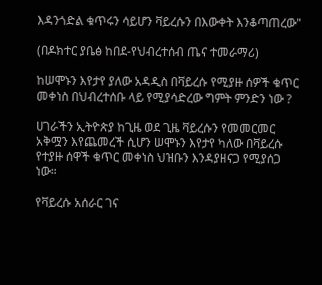እዳንጎድል ቁጥሩን ሳይሆን ቫይረሱን በእውቀት እንቆጣጠረው"

(በዶክተር ያቤፅ ከበደ-የህብረተሰብ ጤና ተመራማሪ)

ከሠሞኑን እየታየ ያለው አዳዲስ በቫይረሱ የሚያዙ ሰዎች ቁጥር መቀነስ በህብረተሰቡ ላይ የሚያሳድረው ግምት ምንድን ነው ?

ሀገራችን ኢትዮጵያ ከጊዜ ወደ ጊዜ ቫይረሱን የመመርመር አቅሟን እየጨመረች ሲሆን ሠሞኑን እየታየ ካለው በቫይረሱ የተያዙ ሰዋች ቁጥር መቀነስ ህዝቡን እንዳያዘናጋ የሚያሰጋ ነው።

የቫይረሱ አሰራር ገና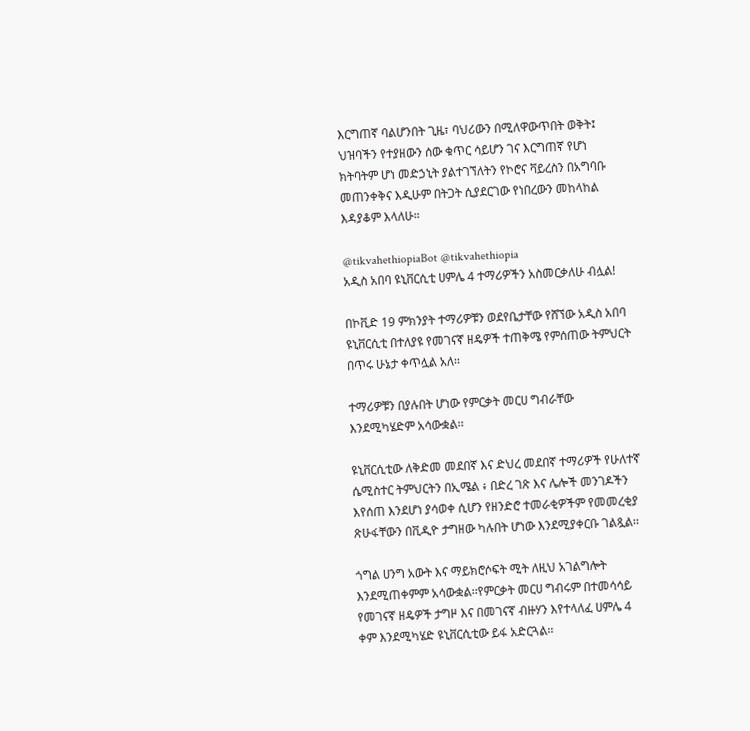እርግጠኛ ባልሆንበት ጊዜ፣ ባህሪውን በሚለዋውጥበት ወቅት፤ ህዝባችን የተያዘውን ሰው ቁጥር ሳይሆን ገና እርግጠኛ የሆነ ክትባትም ሆነ መድኃኒት ያልተገኘለትን የኮሮና ቫይረስን በአግባቡ መጠንቀቅና እዲሁም በትጋት ሲያደርገው የነበረውን መከላከል እዳያቆም እላለሁ።

@tikvahethiopiaBot @tikvahethiopia
አዲስ አበባ ዩኒቨርሲቲ ሀምሌ 4 ተማሪዎችን አስመርቃለሁ ብሏል!

በኮቪድ 19 ምክንያት ተማሪዎቹን ወደየቤታቸው የሸኘው አዲስ አበባ ዩኒቨርሲቲ በተለያዩ የመገናኛ ዘዴዎች ተጠቅሜ የምሰጠው ትምህርት በጥሩ ሁኔታ ቀጥሏል አለ፡፡

ተማሪዎቹን በያሉበት ሆነው የምርቃት መርሀ ግብራቸው እንደሚካሄድም አሳውቋል፡፡

ዩኒቨርሲቲው ለቅድመ መደበኛ እና ድህረ መደበኛ ተማሪዎች የሁለተኛ ሴሚስተር ትምህርትን በኢሜል ፥ በድረ ገጽ እና ሌሎች መንገዶችን እየሰጠ እንደሆነ ያሳወቀ ሲሆን የዘንድሮ ተመራቂዎችም የመመረቂያ ጽሁፋቸውን በቪዲዮ ታግዘው ካሉበት ሆነው እንደሚያቀርቡ ገልጿል፡፡

ጎግል ሀንግ አውት እና ማይክሮሶፍት ሚት ለዚህ አገልግሎት እንደሚጠቀምም አሳውቋል፡፡የምርቃት መርሀ ግብሩም በተመሳሳይ የመገናኛ ዘዴዎች ታግዞ እና በመገናኛ ብዙሃን እየተላለፈ ሀምሌ 4 ቀም እንደሚካሄድ ዩኒቨርሲቲው ይፋ አድርጓል፡፡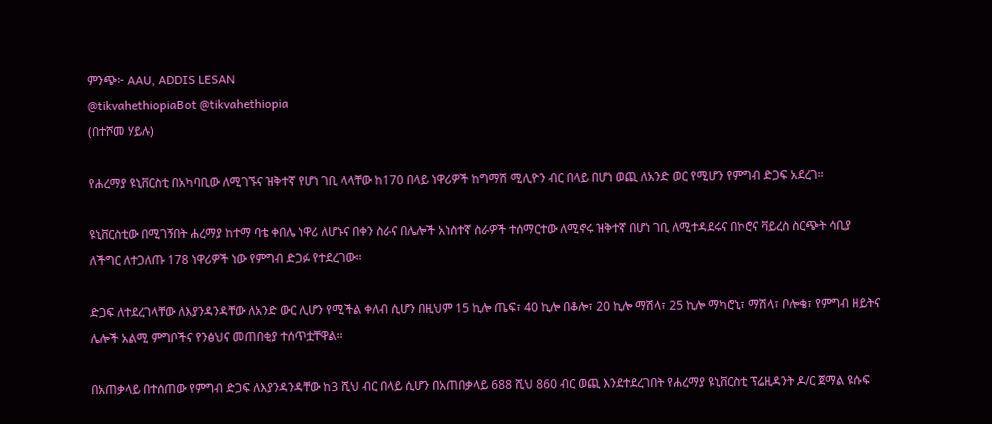ምንጭ፦ AAU, ADDIS LESAN
@tikvahethiopiaBot @tikvahethiopia
(በተሾመ ሃይሉ)

የሐረማያ ዩኒቨርስቲ በአካባቢው ለሚገኙና ዝቅተኛ የሆነ ገቢ ላላቸው ከ170 በላይ ነዋሪዎች ከግማሽ ሚሊዮን ብር በላይ በሆነ ወጪ ለአንድ ወር የሚሆን የምግብ ድጋፍ አደረገ።

ዩኒቨርስቲው በሚገኝበት ሐረማያ ከተማ ባቴ ቀበሌ ነዋሪ ለሆኑና በቀን ስራና በሌሎች አነስተኛ ስራዎች ተሰማርተው ለሚኖሩ ዝቅተኛ በሆነ ገቢ ለሚተዳደሩና በኮሮና ቫይረስ ስርጭት ሳቢያ ለችግር ለተጋለጡ 178 ነዋሪዎች ነው የምግብ ድጋፉ የተደረገው።

ድጋፍ ለተደረገላቸው ለእያንዳንዳቸው ለአንድ ውር ሊሆን የሚችል ቀለብ ሲሆን በዚህም 15 ኪሎ ጤፍ፣ 40 ኪሎ በቆሎ፣ 20 ኪሎ ማሽላ፣ 25 ኪሎ ማካሮኒ፣ ማሽላ፣ ቦሎቄ፣ የምግብ ዘይትና ሌሎች አልሚ ምግቦችና የንፅህና መጠበቂያ ተሰጥቷቸዋል።

በአጠቃላይ በተሰጠው የምግብ ድጋፍ ለእያንዳንዳቸው ከ3 ሺህ ብር በላይ ሲሆን በአጠበቃላይ 688 ሺህ 860 ብር ወጪ እንደተደረገበት የሐረማያ ዩኒቨርስቲ ፕሬዚዳንት ዶ/ር ጀማል ዩሱፍ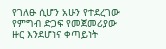የገለፁ ሲሆን አሁን የተደረገው የምግብ ድጋፍ የመጀመሪያው ዙር እንደሆነና ቀጣይነት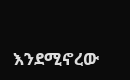እንደሚኖረው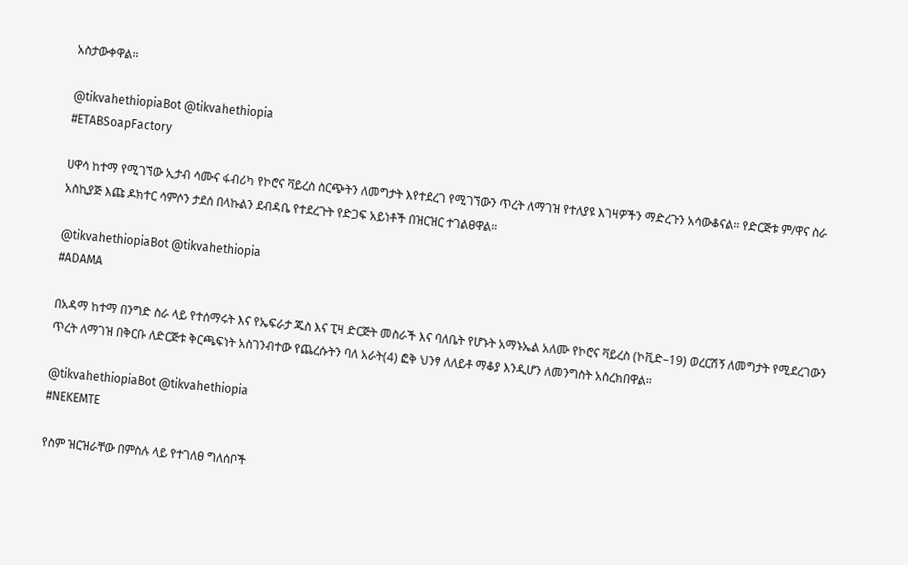አስታውቀዋል።

@tikvahethiopiaBot @tikvahethiopia
#ETABSoapFactory

ሀዋሳ ከተማ የሚገኘው ኢታብ ሳሙና ፋብሪካ የኮሮና ቫይረስ ስርጭትን ለመግታት እየተደረገ የሚገኘውን ጥረት ለማገዝ የተለያዩ እገዛዎችን ማድረጉን አሳውቆናል። የድርጅቱ ም/ዋና ስራ አስኪያጅ እጩ ዶክተር ሳምሶን ታደሰ በላኩልን ደብዳቤ የተደረጉት የድጋፍ አይነቶች በዝርዝር ተገልፀዋል።

@tikvahethiopiaBot @tikvahethiopia
#ADAMA

በአዳማ ከተማ በንግድ ስራ ላይ የተሰማሩት እና የኤፍራታ ጁስ እና ፒዛ ድርጅት መስራች እና ባለቤት የሆኑት አማኑኤል አለሙ የኮሮና ቫይረስ (ኮቪድ–19) ወረርሽኝ ለመግታት የሚደረገውን ጥረት ለማገዝ በቅርቡ ለድርጅቱ ቅርጫፍነት አስገንብተው የጨረሱትን ባለ አራት(4) ፎቅ ህንፃ ለለይቶ ማቆያ እንዲሆን ለመንግስት አስረክበዋል።

@tikvahethiopiaBot @tikvahethiopia
#NEKEMTE

የስም ዝርዝራቸው በምስሉ ላይ የተገለፀ ግለሰቦች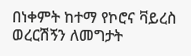በነቀምት ከተማ የኮሮና ቫይረስ ወረርሽኝን ለመግታት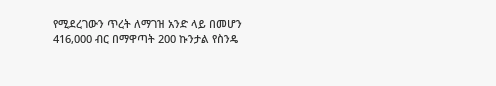የሚደረገውን ጥረት ለማገዝ አንድ ላይ በመሆን 416,000 ብር በማዋጣት 200 ኩንታል የስንዴ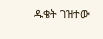ዱቄት ገዝተው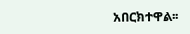አበርክተዋል፡፡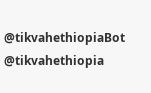@tikvahethiopiaBot @tikvahethiopia